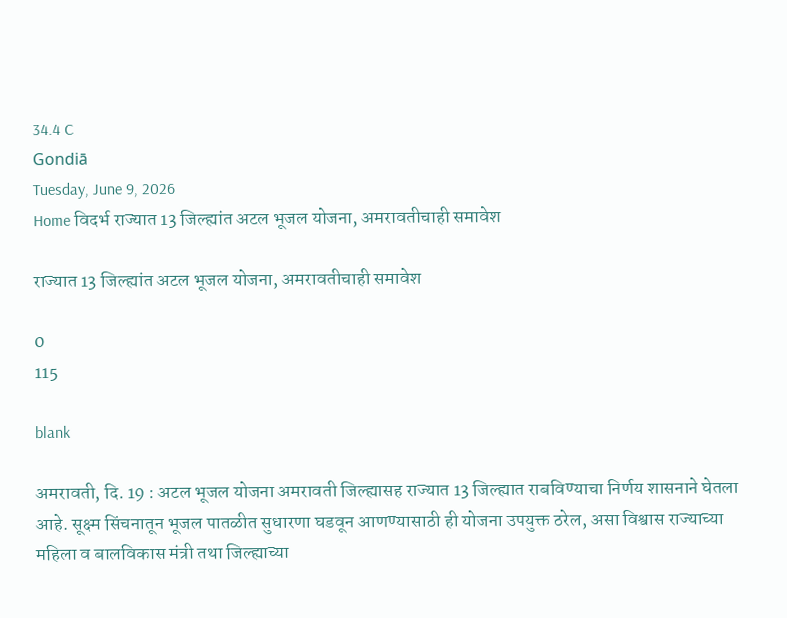34.4 C
Gondiā
Tuesday, June 9, 2026
Home विदर्भ राज्यात 13 जिल्ह्यांत अटल भूजल योजना, अमरावतीचाही समावेश

राज्यात 13 जिल्ह्यांत अटल भूजल योजना, अमरावतीचाही समावेश

0
115

blank

अमरावती, दि. 19 : अटल भूजल योजना अमरावती जिल्ह्यासह राज्यात 13 जिल्ह्यात राबविण्याचा निर्णय शासनाने घेतला आहे. सूक्ष्म सिंचनातून भूजल पातळीत सुधारणा घडवून आणण्यासाठी ही योजना उपयुक्त ठरेल, असा विश्वास राज्याच्या महिला व बालविकास मंत्री तथा जिल्ह्याच्या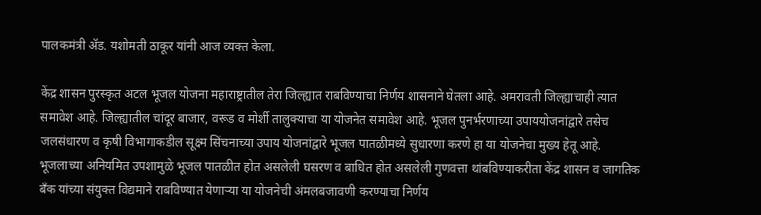पालकमंत्री ॲड. यशोमती ठाकूर यांनी आज व्यक्त केला.

केंद्र शासन पुरस्कृत अटल भूजल योजना महाराष्ट्रातील तेरा जिल्ह्यात राबविण्याचा निर्णय शासनाने घेतला आहे. अमरावती जिल्ह्याचाही त्यात समावेश आहे. जिल्ह्यातील चांदूर बाजार, वरूड व मोर्शी तालुक्याचा या योजनेत समावेश आहे. भूजल पुनर्भरणाच्या उपाययोजनांद्वारे तसेच जलसंधारण व कृषी विभागाकडील सूक्ष्म सिंचनाच्या उपाय योजनांद्वारे भूजल पातळीमध्ये सुधारणा करणे हा या योजनेचा मुख्य हेतू आहे. भूजलाच्या अनियमित उपशामुळे भूजल पातळीत होत असलेली घसरण व बाधित होत असलेली गुणवत्ता थांबविण्याकरीता केंद्र शासन व जागतिक बँक यांच्या संयुक्त विद्यमाने राबविण्यात येणाऱ्या या योजनेची अंमलबजावणी करण्याचा निर्णय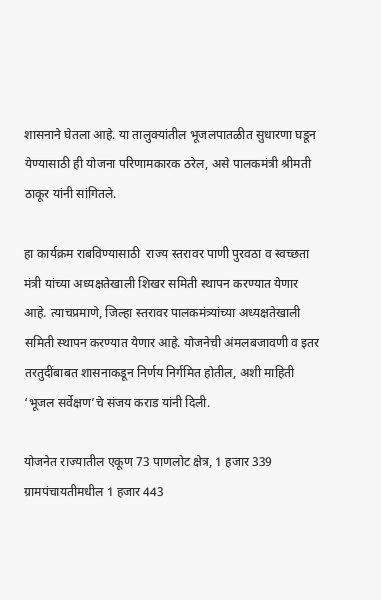शासनाने घेतला आहे. या तालुक्यांतील भूजलपातळीत सुधारणा घडून येण्यासाठी ही योजना परिणामकारक ठरेल, असे पालकमंत्री श्रीमती ठाकूर यांनी सांगितले.

हा कार्यक्रम राबविण्यासाठी  राज्य स्तरावर पाणी पुरवठा व स्वच्छता मंत्री यांच्या अध्यक्षतेखाली शिखर समिती स्थापन करण्यात येणार आहे. त्याचप्रमाणे, जिल्हा स्तरावर पालकमंत्र्यांच्या अध्यक्षतेखाली समिती स्थापन करण्यात येणार आहे. योजनेची अंमलबजावणी व इतर तरतुदींबाबत शासनाकडून निर्णय निर्गमित होतील, अशी माहिती ‘भूजल सर्वेक्षण’चे संजय कराड यांनी दिली.

योजनेत राज्यातील एकूण 73 पाणलोट क्षेत्र, 1 हजार 339 ग्रामपंचायतीमधील 1 हजार 443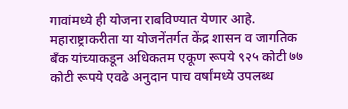गावांमध्ये ही योजना राबविण्यात येणार आहे. महाराष्ट्राकरीता या योजनेंतर्गत केंद्र शासन व जागतिक बँक यांच्याकडून अधिकतम एकूण रूपये ९२५ कोटी ७७ कोटी रूपये एवढे अनुदान पाच वर्षांमध्ये उपलब्ध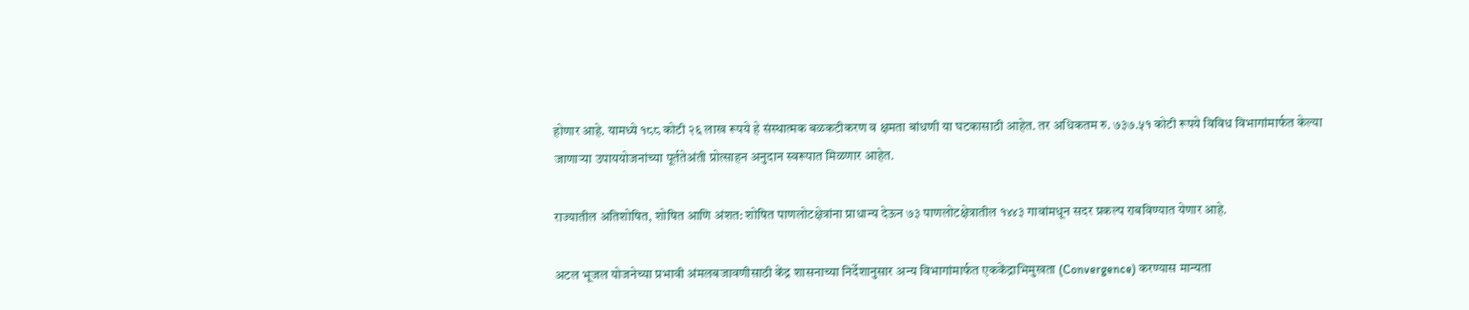होणार आहे. यामध्ये १८८ कोटी २६ लाख रूपये हे संस्थात्मक बळकटीकरण व क्षमता बांधणी या घटकासाठी आहेत. तर अधिकतम रु. ७३७.५१ कोटी रूपये विविध विभागांमार्फत केल्या जाणाऱ्या उपाययोजनांच्या पूर्ततेअंती प्रोत्साहन अनुदान स्वरूपात मिळणार आहेत.

राज्यातील अतिशोषित, शोषित आणि अंशत: शोषित पाणलोटक्षेत्रांना प्राधान्य देऊन ७३ पाणलोटक्षेत्रातील १४४३ गावांमधून सदर प्रकल्प राबविण्यात येणार आहे.

अटल भूजल योजनेच्या प्रभावी अंमलबजावणीसाठी केंद्र शासनाच्या निर्देशानुसार अन्य विभागांमार्फत एककेंद्राभिमुखता (Convergence) करण्यास मान्यता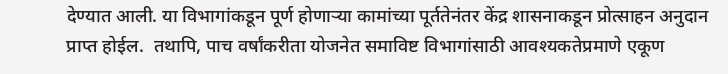देण्यात आली. या विभागांकडून पूर्ण होणाऱ्या कामांच्या पूर्ततेनंतर केंद्र शासनाकडून प्रोत्साहन अनुदान प्राप्त होईल.  तथापि, पाच वर्षांकरीता योजनेत समाविष्ट विभागांसाठी आवश्यकतेप्रमाणे एकूण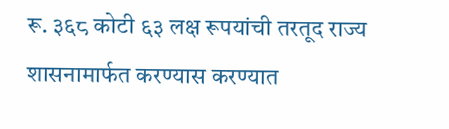रू. ३६८ कोटी ६३ लक्ष रूपयांची तरतूद राज्य शासनामार्फत करण्यास करण्यात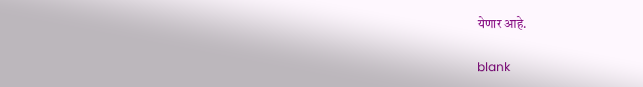येणार आहे.

blank